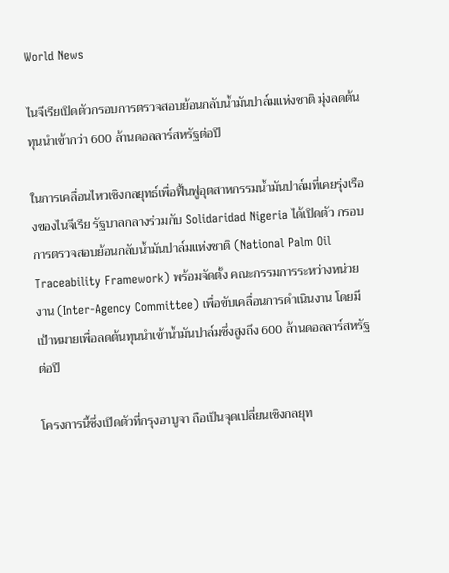World News

ไนจีเรียเปิดตัวกรอบการตรวจสอบย้อนกลับน้ำมันปาล์มแห่งชาติ มุ่งลดต้นทุนนำเข้ากว่า 600 ล้านดอลลาร์สหรัฐต่อปี

ในการเคลื่อนไหวเชิงกลยุทธ์เพื่อฟื้นฟูอุตสาหกรรมน้ำมันปาล์มที่เคยรุ่งเรืองของไนจีเรีย รัฐบาลกลางร่วมกับ Solidaridad Nigeria ได้เปิดตัว กรอบการตรวจสอบย้อนกลับน้ำมันปาล์มแห่งชาติ (National Palm Oil Traceability Framework) พร้อมจัดตั้ง คณะกรรมการระหว่างหน่วยงาน (Inter-Agency Committee) เพื่อขับเคลื่อนการดำเนินงาน โดยมีเป้าหมายเพื่อลดต้นทุนนำเข้าน้ำมันปาล์มซึ่งสูงถึง 600 ล้านดอลลาร์สหรัฐต่อปี

โครงการนี้ซึ่งเปิดตัวที่กรุงอาบูจา ถือเป็นจุดเปลี่ยนเชิงกลยุท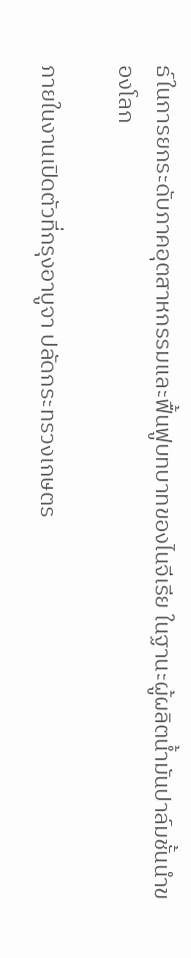ธ์ในการยกระดับภาคอุตสาหกรรมและฟื้นฟูบทบาทของไนจีเรีย ในฐานะผู้ผลิตน้ำมันปาล์มชั้นนำของโลก

ภายในงานเปิดตัวที่กรุงอาบูจา ปลัดกระทรวงเกษตร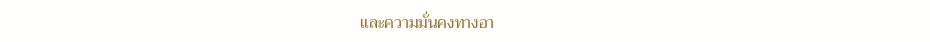และความมั่นคงทางอา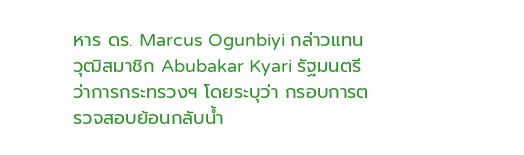หาร ดร. Marcus Ogunbiyi กล่าวแทนวุฒิสมาชิก Abubakar Kyari รัฐมนตรีว่าการกระทรวงฯ โดยระบุว่า กรอบการตรวจสอบย้อนกลับน้ำ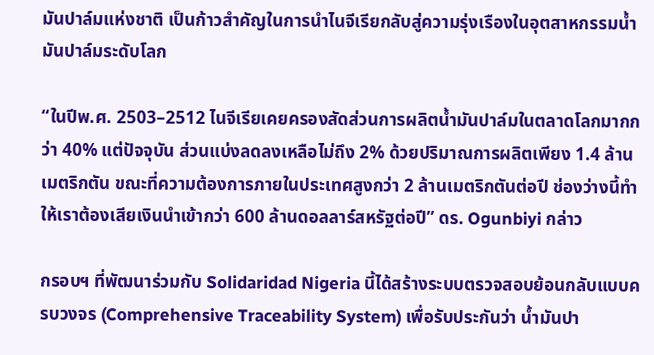มันปาล์มแห่งชาติ เป็นก้าวสำคัญในการนำไนจีเรียกลับสู่ความรุ่งเรืองในอุตสาหกรรมน้ำมันปาล์มระดับโลก

“ในปีพ.ศ. 2503–2512 ไนจีเรียเคยครองสัดส่วนการผลิตน้ำมันปาล์มในตลาดโลกมากกว่า 40% แต่ปัจจุบัน ส่วนแบ่งลดลงเหลือไม่ถึง 2% ด้วยปริมาณการผลิตเพียง 1.4 ล้านเมตริกตัน ขณะที่ความต้องการภายในประเทศสูงกว่า 2 ล้านเมตริกตันต่อปี ช่องว่างนี้ทำให้เราต้องเสียเงินนำเข้ากว่า 600 ล้านดอลลาร์สหรัฐต่อปี” ดร. Ogunbiyi กล่าว

กรอบฯ ที่พัฒนาร่วมกับ Solidaridad Nigeria นี้ได้สร้างระบบตรวจสอบย้อนกลับแบบครบวงจร (Comprehensive Traceability System) เพื่อรับประกันว่า น้ำมันปา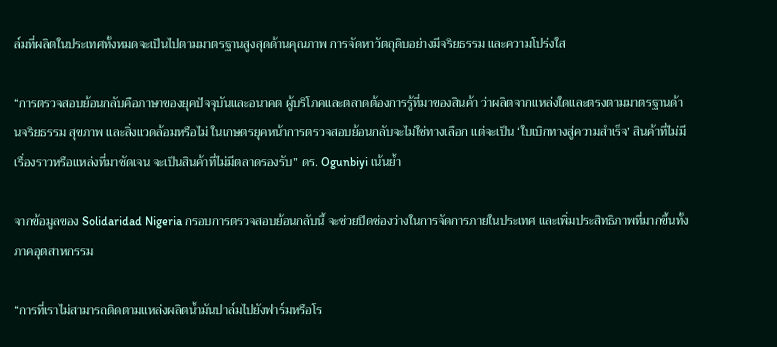ล์มที่ผลิตในประเทศทั้งหมดจะเป็นไปตามมาตรฐานสูงสุดด้านคุณภาพ การจัดหาวัตถุดิบอย่างมีจริยธรรม และความโปร่งใส

“การตรวจสอบย้อนกลับคือภาษาของยุคปัจจุบันและอนาคต ผู้บริโภคและตลาดต้องการรู้ที่มาของสินค้า ว่าผลิตจากแหล่งใดและตรงตามมาตรฐานด้านจริยธรรม สุขภาพ และสิ่งแวดล้อมหรือไม่ ในเกษตรยุคหน้าการตรวจสอบย้อนกลับจะไม่ใช่ทางเลือก แต่จะเป็น ‘ใบเบิกทางสู่ความสำเร็จ’ สินค้าที่ไม่มีเรื่องราวหรือแหล่งที่มาชัดเจน จะเป็นสินค้าที่ไม่มีตลาดรองรับ” ดร. Ogunbiyi เน้นย้ำ

จากข้อมูลของ Solidaridad Nigeria กรอบการตรวจสอบย้อนกลับนี้ จะช่วยปิดช่องว่างในการจัดการภายในประเทศ และเพิ่มประสิทธิภาพที่มากขึ้นทั้งภาคอุตสาหกรรม

“การที่เราไม่สามารถติดตามแหล่งผลิตน้ำมันปาล์มไปยังฟาร์มหรือโร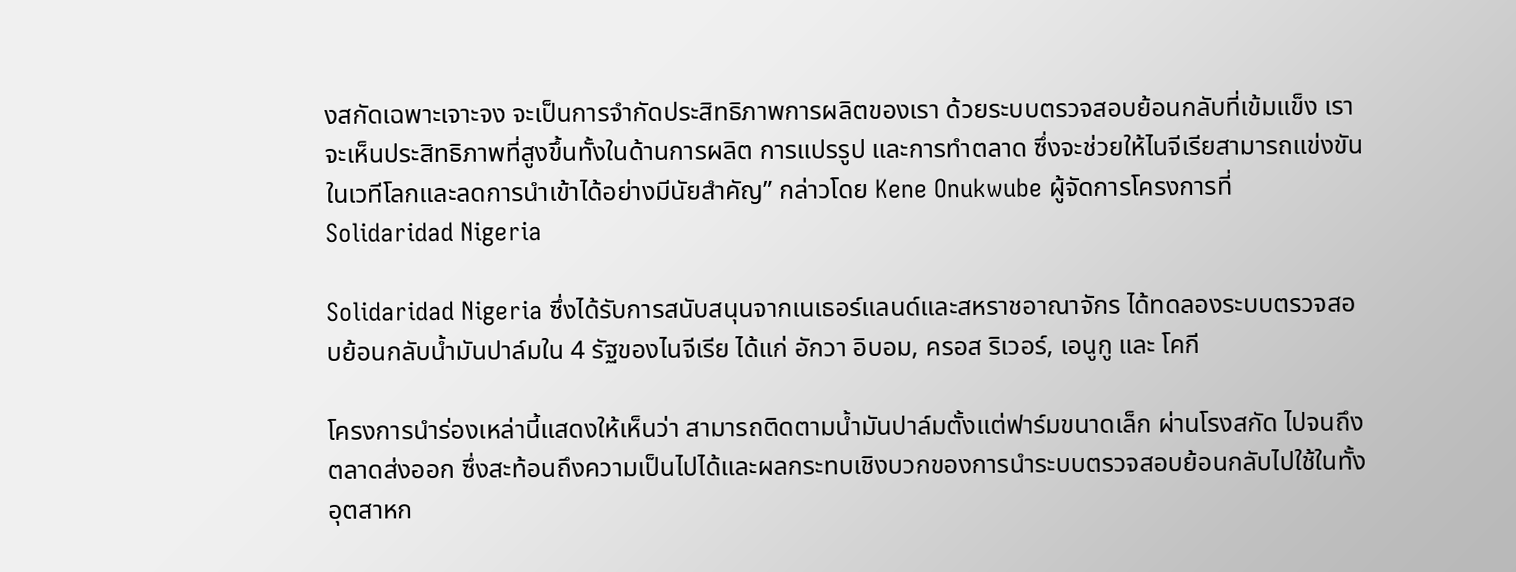งสกัดเฉพาะเจาะจง จะเป็นการจำกัดประสิทธิภาพการผลิตของเรา ด้วยระบบตรวจสอบย้อนกลับที่เข้มแข็ง เราจะเห็นประสิทธิภาพที่สูงขึ้นทั้งในด้านการผลิต การแปรรูป และการทำตลาด ซึ่งจะช่วยให้ไนจีเรียสามารถแข่งขันในเวทีโลกและลดการนำเข้าได้อย่างมีนัยสำคัญ” กล่าวโดย Kene Onukwube ผู้จัดการโครงการที่ Solidaridad Nigeria

Solidaridad Nigeria ซึ่งได้รับการสนับสนุนจากเนเธอร์แลนด์และสหราชอาณาจักร ได้ทดลองระบบตรวจสอบย้อนกลับน้ำมันปาล์มใน 4 รัฐของไนจีเรีย ได้แก่ อักวา อิบอม, ครอส ริเวอร์, เอนูกู และ โคกี

โครงการนำร่องเหล่านี้แสดงให้เห็นว่า สามารถติดตามน้ำมันปาล์มตั้งแต่ฟาร์มขนาดเล็ก ผ่านโรงสกัด ไปจนถึงตลาดส่งออก ซึ่งสะท้อนถึงความเป็นไปได้และผลกระทบเชิงบวกของการนำระบบตรวจสอบย้อนกลับไปใช้ในทั้งอุตสาหก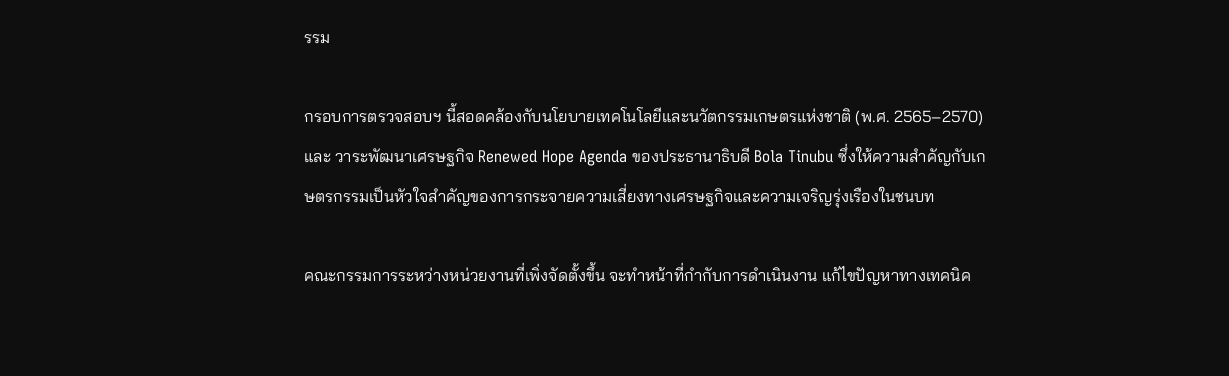รรม

กรอบการตรวจสอบฯ นี้สอดคล้องกับนโยบายเทคโนโลยีและนวัตกรรมเกษตรแห่งชาติ (พ.ศ. 2565–2570) และ วาระพัฒนาเศรษฐกิจ Renewed Hope Agenda ของประธานาธิบดี Bola Tinubu ซึ่งให้ความสำคัญกับเกษตรกรรมเป็นหัวใจสำคัญของการกระจายความเสี่ยงทางเศรษฐกิจและความเจริญรุ่งเรืองในชนบท

คณะกรรมการระหว่างหน่วยงานที่เพิ่งจัดตั้งขึ้น จะทำหน้าที่กำกับการดำเนินงาน แก้ไขปัญหาทางเทคนิค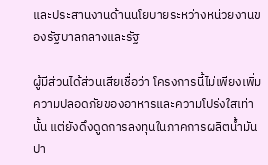และประสานงานด้านนโยบายระหว่างหน่วยงานของรัฐบาลกลางและรัฐ

ผู้มีส่วนได้ส่วนเสียเชื่อว่า โครงการนี้ไม่เพียงเพิ่มความปลอดภัยของอาหารและความโปร่งใสเท่านั้น แต่ยังดึงดูดการลงทุนในภาคการผลิตน้ำมันปา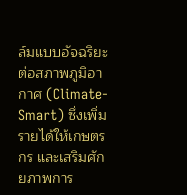ล์มแบบอัจฉริยะต่อสภาพภูมิอากาศ (Climate-Smart) ซึ่งเพิ่มรายได้ให้เกษตรกร และเสริมศักยภาพการ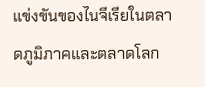แข่งขันของไนจีเรียในตลาดภูมิภาคและตลาดโลก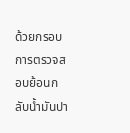ด้วยกรอบการตรวจสอบย้อนกลับน้ำมันปา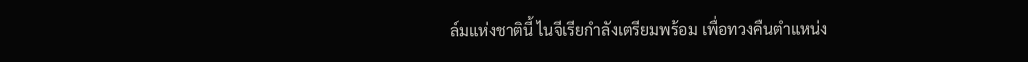ล์มแห่งชาตินี้ ไนจีเรียกำลังเตรียมพร้อม เพื่อทวงคืนตำแหน่ง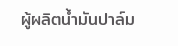ผู้ผลิตน้ำมันปาล์ม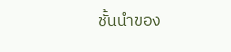ชั้นนำของ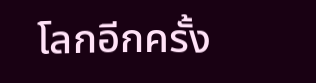โลกอีกครั้ง